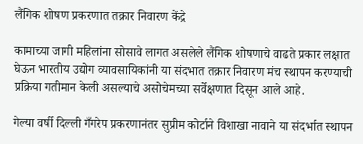लैंगिक शोषण प्रकरणात तक्रार निवारण केंद्रे

कामाच्या जागी महिलांना सोसावे लागत असलेले लैंगिक शोषणाचे वाढते प्रकार लक्षात घेऊन भारतीय उद्योग व्यावसायिकांनी या संदभात तक्रार निवारण मंच स्थापन करण्याची प्रक्रिया गतीमान केली असल्याचे असोचेमच्या सर्वेक्षणात दिसून आले आहे.

गेल्या वर्षी दिल्ली गँगरेप प्रकरणानंतर सुप्रीम कोर्टाने विशाखा नावाने या संदर्भात स्थापन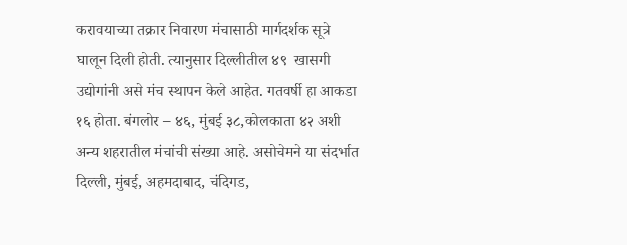करावयाच्या तक्रार निवारण मंचासाठी मार्गदर्शक सूत्रे घालून दिली होती. त्यानुसार दिल्लीतील ४९  खासगी उद्योगांनी असे मंच स्थापन केले आहेत. गतवर्षी हा आकडा १६ होता. बंगलोर – ४६, मुंबई ३८,कोलकाता ४२ अशी अन्य शहरातील मंचांची संख्या आहे. असोचेमने या संदर्भात दिल्ली, मुंबई, अहमदाबाद, चंदिगड,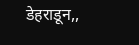डेहराडून,,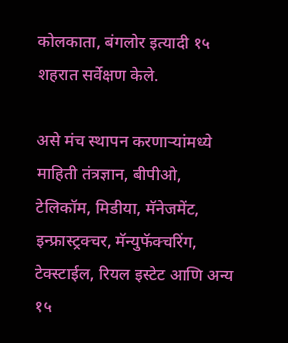कोलकाता, बंगलोर इत्यादी १५ शहरात सर्वेक्षण केले.

असे मंच स्थापन करणार्‍यांमध्ये माहिती तंत्रज्ञान, बीपीओ, टेलिकॉम, मिडीया, मॅनेजमेंट, इन्फ्रास्ट्रक्चर, मॅन्युफॅक्चरिंग, टेक्स्टाईल, रियल इस्टेट आणि अन्य १५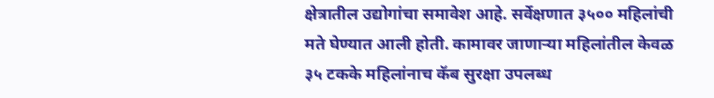क्षेत्रातील उद्योगांचा समावेश आहे. सर्वेक्षणात ३५०० महिलांची मते घेण्यात आली होती. कामावर जाणार्‍या महिलांतील केवळ ३५ टकके महिलांनाच कॅब सुरक्षा उपलब्ध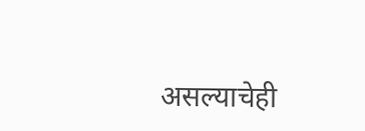असल्याचेही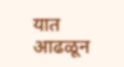यात आढळून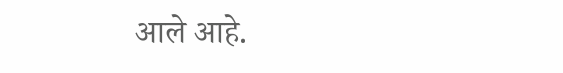आले आहे.